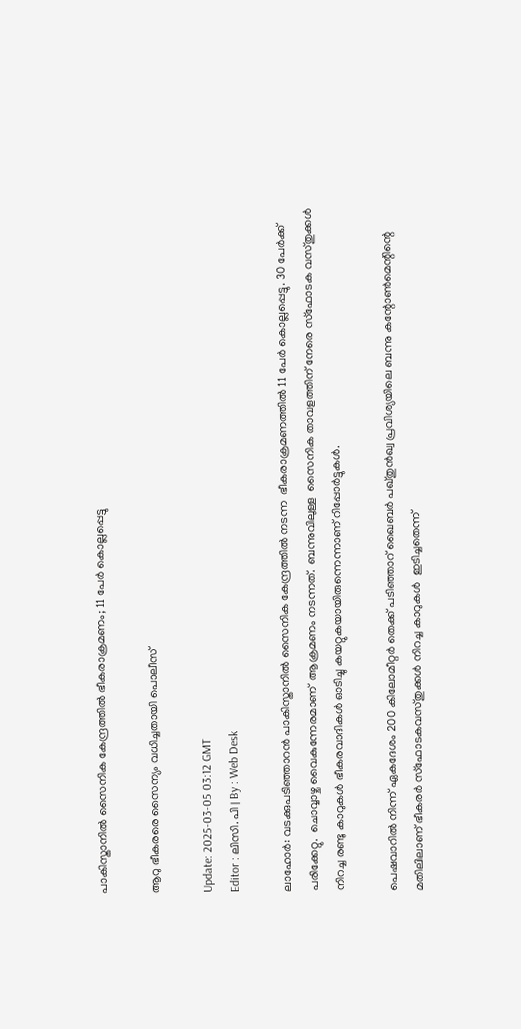പാകിസ്താനിൽ സൈനിക കേന്ദ്രത്തില്‍ ഭീകരാക്രമണം; 11 പേര്‍ കൊല്ലപ്പെട്ടു

ആറു ഭീകരരെ സൈന്യം വധിച്ചതായി പൊലീസ്

Update: 2025-03-05 03:12 GMT
Editor : ലിസി. പി | By : Web Desk

ലാഹോര്‍: വടക്കുപടിഞ്ഞാറൻ പാകിസ്താനിൽ സൈനിക കേന്ദ്രത്തില്‍ നടന്ന  ഭീകരാക്രമണത്തില്‍ 11 പേര്‍ കൊല്ലപ്പെട്ടു. 30 പേർക്ക് പരിക്കേറ്റു.  ചൊവ്വാഴ്ച വൈകുന്നേരമാണ്  ആക്രമണം നടന്നത്.  ബന്നുവിലുള്ള  സൈനിക താവളത്തിന് നേരെ സ്ഫോടക വസ്തുക്കള്‍ നിറച്ച രണ്ടു കാറുകള്‍ ഭീകരവാദികള്‍ ഓടിച്ചു കയറ്റുകയായിരുന്നെന്നാണ് റിപ്പോര്‍ട്ടുകള്‍.

പെഷവാറിൽ നിന്ന് ഏകദേശം 200 കിലോമീറ്റർ തെക്ക് പടിഞ്ഞാറ് ഖൈബർ പഖ്തുൻഖ്വ പ്രവിശ്യയിലെ ബന്നു കന്റോൺമെന്റിന്റെ മതിലിലാണ് ഭീകരര്‍ സ്ഫോടകവസ്തുക്കള്‍ നിറച്ച കാറുകള്‍  ഇടിച്ചതെന്ന്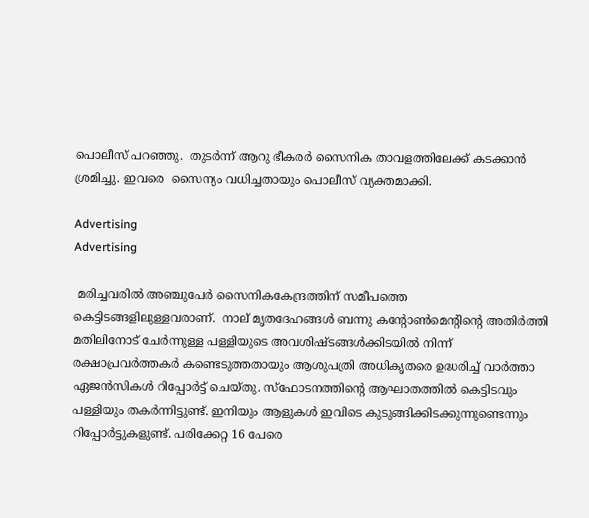പൊലീസ് പറഞ്ഞു.  തുടര്‍ന്ന് ആറു ഭീകരര്‍ സൈനിക താവളത്തിലേക്ക് കടക്കാന്‍ ശ്രമിച്ചു. ഇവരെ  സൈന്യം വധിച്ചതായും പൊലീസ് വ്യക്തമാക്കി.

Advertising
Advertising

 മരിച്ചവരില്‍ അഞ്ചുപേര്‍ സൈനികകേന്ദ്രത്തിന് സമീപത്തെ കെട്ടിടങ്ങളിലുള്ളവരാണ്.  നാല് മൃതദേഹങ്ങൾ ബന്നു കന്റോൺമെന്റിന്റെ അതിർത്തി മതിലിനോട് ചേർന്നുള്ള പള്ളിയുടെ അവശിഷ്ടങ്ങൾക്കിടയിൽ നിന്ന്  രക്ഷാപ്രവർത്തകർ കണ്ടെടുത്തതായും ആശുപത്രി അധികൃതരെ ഉദ്ധരിച്ച് വാര്‍ത്താ ഏജന്‍സികള്‍ റിപ്പോര്‍ട്ട് ചെയ്തു. സ്ഫോടനത്തിന്‍റെ ആഘാതത്തില്‍ കെട്ടിടവും പള്ളിയും തകര്‍ന്നിട്ടുണ്ട്. ഇനിയും ആളുകള്‍ ഇവിടെ കുടുങ്ങിക്കിടക്കുന്നുണ്ടെന്നും റിപ്പോര്‍ട്ടുകളുണ്ട്. പരിക്കേറ്റ 16 പേരെ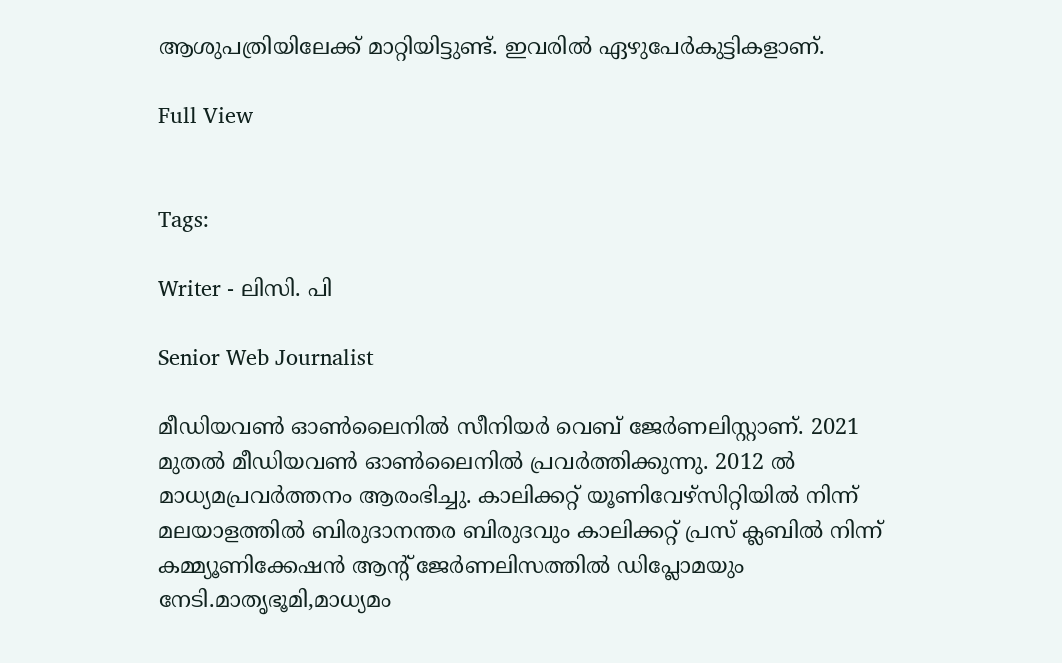ആശുപത്രിയിലേക്ക് മാറ്റിയിട്ടുണ്ട്. ഇവരില്‍ ഏഴുപേര്‍കുട്ടികളാണ്.

Full View


Tags:

Writer - ലിസി. പി

Senior Web Journalist

മീഡിയവൺ ഓൺലൈനിൽ സീനിയർ വെബ് ജേർണലിസ്റ്റാണ്. 2021 മുതൽ മീഡിയവൺ ഓൺലൈനിൽ പ്രവർത്തിക്കുന്നു. 2012 ല്‍ മാധ്യമപ്രവര്‍ത്തനം ആരംഭിച്ചു. കാലിക്കറ്റ് യൂണിവേഴ്‌സിറ്റിയിൽ നിന്ന് മലയാളത്തിൽ ബിരുദാനന്തര ബിരുദവും കാലിക്കറ്റ് പ്രസ് ക്ലബിൽ നിന്ന് കമ്മ്യൂണിക്കേഷൻ ആന്റ് ജേർണലിസത്തിൽ ഡിപ്ലോമയും നേടി.മാതൃഭൂമി,മാധ്യമം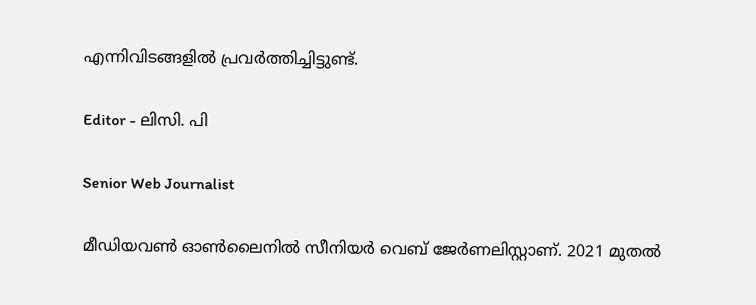എന്നിവിടങ്ങളിൽ പ്രവർത്തിച്ചിട്ടുണ്ട്.

Editor - ലിസി. പി

Senior Web Journalist

മീഡിയവൺ ഓൺലൈനിൽ സീനിയർ വെബ് ജേർണലിസ്റ്റാണ്. 2021 മുതൽ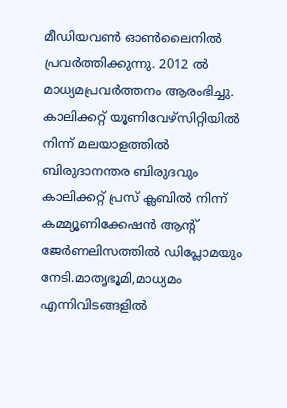മീഡിയവൺ ഓൺലൈനിൽ പ്രവർത്തിക്കുന്നു. 2012 ല്‍ മാധ്യമപ്രവര്‍ത്തനം ആരംഭിച്ചു. കാലിക്കറ്റ് യൂണിവേഴ്‌സിറ്റിയിൽ നിന്ന് മലയാളത്തിൽ ബിരുദാനന്തര ബിരുദവും കാലിക്കറ്റ് പ്രസ് ക്ലബിൽ നിന്ന് കമ്മ്യൂണിക്കേഷൻ ആന്റ് ജേർണലിസത്തിൽ ഡിപ്ലോമയും നേടി.മാതൃഭൂമി,മാധ്യമം എന്നിവിടങ്ങളിൽ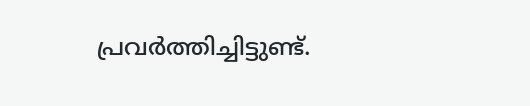പ്രവർത്തിച്ചിട്ടുണ്ട്.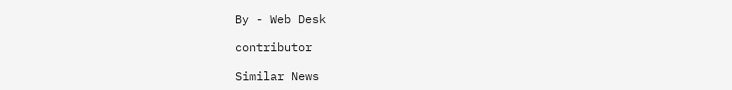By - Web Desk

contributor

Similar News